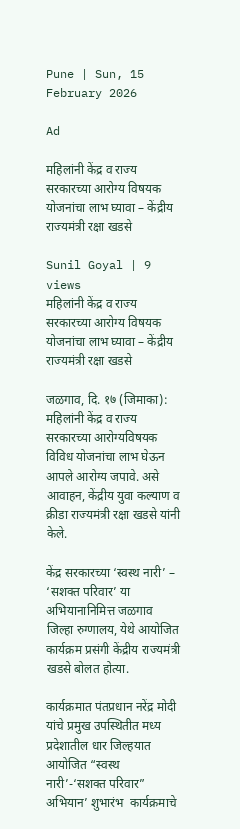Pune | Sun, 15 February 2026

Ad

महिलांनी केंद्र व राज्य सरकारच्या आरोग्य विषयक योजनांचा लाभ घ्यावा – केंद्रीय राज्यमंत्री रक्षा खडसे

Sunil Goyal | 9 views
महिलांनी केंद्र व राज्य सरकारच्या आरोग्य विषयक योजनांचा लाभ घ्यावा – केंद्रीय राज्यमंत्री रक्षा खडसे

जळगाव, दि. १७ (जिमाका): महिलांनी केंद्र व राज्य सरकारच्या आरोग्यविषयक विविध योजनांचा लाभ घेऊन आपले आरोग्य जपावे. असे आवाहन, केंद्रीय युवा कल्याण व क्रीडा राज्यमंत्री रक्षा खडसे यांनी केले.

केंद्र सरकारच्या ‘स्वस्थ नारी’ – ‘सशक्त परिवार’ या अभियानानिमित्त जळगाव जिल्हा रुग्णालय, येथे आयोजित कार्यक्रम प्रसंगी केंद्रीय राज्यमंत्री खडसे बोलत होत्या.

कार्यक्रमात पंतप्रधान नरेंद्र मोदी यांचे प्रमुख उपस्थितीत मध्य प्रदेशातील धार जिल्हयात आयोजित “स्वस्थ नारी’-‘सशक्त परिवार” अभियान’ शुभारंभ  कार्यक्रमाचे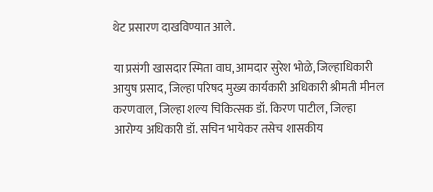थेट प्रसारण दाखविण्यात आले.

या प्रसंगी खासदार स्मिता वाघ, आमदार सुरेश भोळे, जिल्हाधिकारी आयुष प्रसाद, जिल्हा परिषद मुख्य कार्यकारी अधिकारी श्रीमती मीनल करणवाल, जिल्हा शल्य चिकित्सक डॉ. किरण पाटील, जिल्हा आरोग्य अधिकारी डॉ. सचिन भायेकर तसेच शासकीय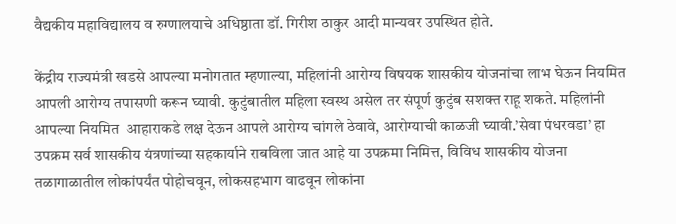वैद्यकीय महाविद्यालय व रुग्णालयाचे अधिष्ठाता डॉ. गिरीश ठाकुर आदी मान्यवर उपस्थित होते.

केंद्रीय राज्यमंत्री खडसे आपल्या मनोगतात म्हणाल्या, महिलांनी आरोग्य विषयक शासकीय योजनांचा लाभ घेऊन नियमित आपली आरोग्य तपासणी करून घ्यावी. कुटुंबातील महिला स्वस्थ असेल तर संपूर्ण कुटुंब सशक्त राहू शकते. महिलांनी आपल्या नियमित  आहाराकडे लक्ष देऊन आपले आरोग्य चांगले ठेवावे, आरोग्याची काळजी घ्यावी.’सेवा पंधरवडा’ हा उपक्रम सर्व शासकीय यंत्रणांच्या सहकार्याने राबविला जात आहे या उपक्रमा निमित्त, विविध शासकीय योजना तळागाळातील लोकांपर्यंत पोहोचवून, लोकसहभाग वाढवून लोकांना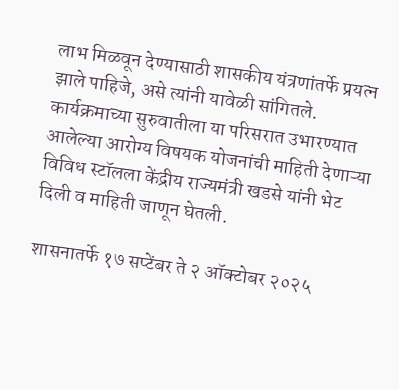लाभ मिळवून देण्यासाठी शासकीय यंत्रणांतर्फे प्रयत्न झाले पाहिजे, असे त्यांनी यावेळी सांगितले. कार्यक्रमाच्या सुरुवातीला या परिसरात उभारण्यात आलेल्या आरोग्य विषयक योजनांची माहिती देणाऱ्या विविध स्टॉलला केंद्रीय राज्यमंत्री खडसे यांनी भेट दिली व माहिती जाणून घेतली.

शासनातर्फे १७ सप्टेंबर ते २ ऑक्टोबर २०२५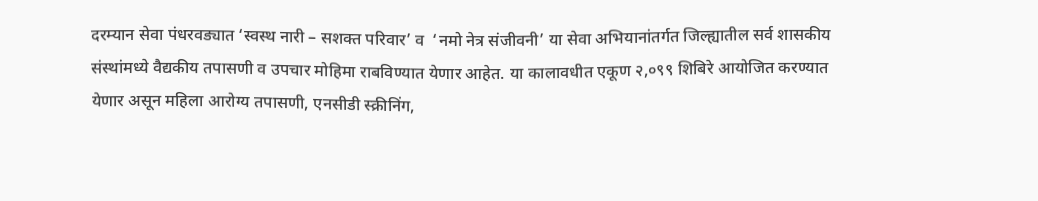दरम्यान सेवा पंधरवड्यात ‘स्वस्थ नारी – सशक्त परिवार’ व  ‘नमो नेत्र संजीवनी’ या सेवा अभियानांतर्गत जिल्ह्यातील सर्व शासकीय संस्थांमध्ये वैद्यकीय तपासणी व उपचार मोहिमा राबविण्यात येणार आहेत. या कालावधीत एकूण २,०९९ शिबिरे आयोजित करण्यात येणार असून महिला आरोग्य तपासणी, एनसीडी स्क्रीनिंग,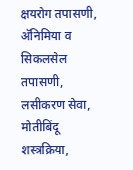क्षयरोग तपासणी, अ‍ॅनिमिया व सिकलसेल तपासणी, लसीकरण सेवा, मोतीबिंदू शस्त्रक्रिया,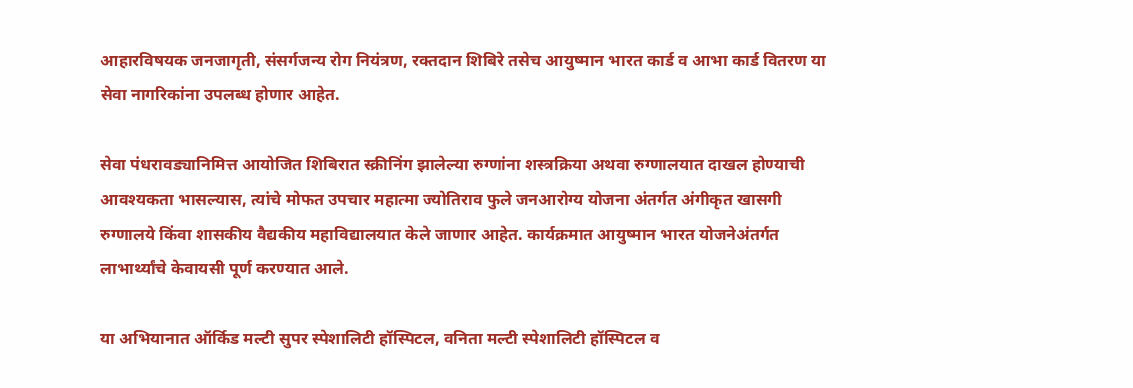आहारविषयक जनजागृती, संसर्गजन्य रोग नियंत्रण, रक्तदान शिबिरे तसेच आयुष्मान भारत कार्ड व आभा कार्ड वितरण या सेवा नागरिकांना उपलब्ध होणार आहेत.

सेवा पंधरावड्यानिमित्त आयोजित शिबिरात स्क्रीनिंग झालेल्या रुग्णांना शस्त्रक्रिया अथवा रुग्णालयात दाखल होण्याची आवश्यकता भासल्यास, त्यांचे मोफत उपचार महात्मा ज्योतिराव फुले जनआरोग्य योजना अंतर्गत अंगीकृत खासगी रुग्णालये किंवा शासकीय वैद्यकीय महाविद्यालयात केले जाणार आहेत. कार्यक्रमात आयुष्मान भारत योजनेअंतर्गत लाभार्थ्यांचे केवायसी पूर्ण करण्यात आले.

या अभियानात ऑर्किड मल्टी सुपर स्पेशालिटी हॉस्पिटल, वनिता मल्टी स्पेशालिटी हॉस्पिटल व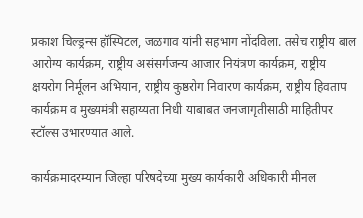प्रकाश चिल्ड्रन्स हॉस्पिटल, जळगाव यांनी सहभाग नोंदविला. तसेच राष्ट्रीय बाल आरोग्य कार्यक्रम, राष्ट्रीय असंसर्गजन्य आजार नियंत्रण कार्यक्रम, राष्ट्रीय क्षयरोग निर्मूलन अभियान, राष्ट्रीय कुष्ठरोग निवारण कार्यक्रम, राष्ट्रीय हिवताप कार्यक्रम व मुख्यमंत्री सहाय्यता निधी याबाबत जनजागृतीसाठी माहितीपर स्टॉल्स उभारण्यात आले.

कार्यक्रमादरम्यान जिल्हा परिषदेच्या मुख्य कार्यकारी अधिकारी मीनल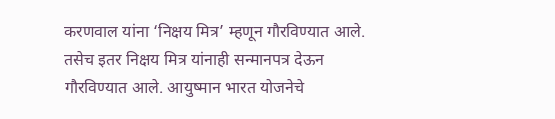करणवाल यांना ‘निक्षय मित्र’ म्हणून गौरविण्यात आले. तसेच इतर निक्षय मित्र यांनाही सन्मानपत्र देऊन गौरविण्यात आले. आयुष्मान भारत योजनेचे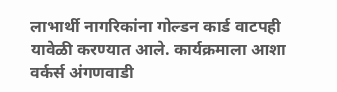लाभार्थी नागरिकांना गोल्डन कार्ड वाटपही यावेळी करण्यात आले. कार्यक्रमाला आशा वर्कर्स अंगणवाडी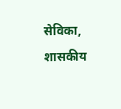सेविका, शासकीय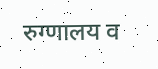रुग्णालय व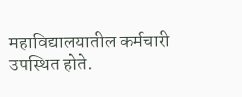महाविद्यालयातील कर्मचारी उपस्थित होते.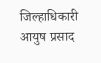जिल्हाधिकारी आयुष प्रसाद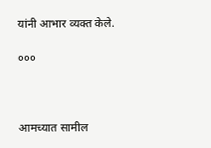यांनी आभार व्यक्त केले.

०००



आमच्यात सामील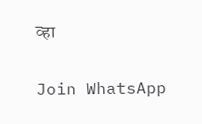व्हा

Join WhatsApp